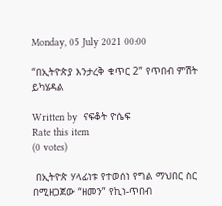Monday, 05 July 2021 00:00

“በኢትዮጵያ እንታረቅ ቁጥር 2” የጥበብ ምሽት ይካሄዳል

Written by  ናፍቆት ዮሴፍ
Rate this item
(0 votes)

 በኢትዮጵ ሃላፊነቱ የተወሰነ የግል ማህበር ስር በሚዘጋጀው “ዘመን” የኪነ-ጥበብ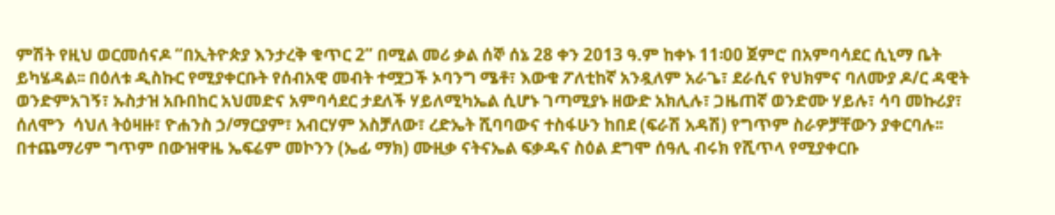ምሽት የዚህ ወርመሰናዶ “በኢትዮጵያ እንታረቅ ቁጥር 2” በሚል መሪ ቃል ሰኞ ሰኔ 28 ቀን 2013 ዓ.ም ከቀኑ 11፡00 ጀምሮ በአምባሳደር ሲኒማ ቤት ይካሄዳል፡፡ በዕለቱ ዲስኩር የሚያቀርቡት የሰብአዊ መብት ተሟጋች ኦባንግ ሜቶ፣ እውቁ ፖለቲከኛ አንዷለም አራጌ፣ ደራሲና የህክምና ባለሙያ ዶ/ር ዳዊት ወንድምአገኝ፣ ኡስታዝ አቡበከር አህመድና አምባሳደር ታደለች ሃይለሚካኤል ሲሆኑ ገጣሚያኑ ዘውድ አክሊሉ፣ ጋዜጠኛ ወንድሙ ሃይሉ፣ ሳባ መኩሪያ፣ ሰለሞን  ሳህለ ትዕዛዙ፣ ዮሐንስ ኃ/ማርያም፣ አብርሃም አስቻለው፣ ረድኤት ሺባባውና ተስፋሁን ከበደ (ፍራሽ አዳሽ) የግጥም ስራዎቻቸውን ያቀርባሉ፡፡ በተጨማሪም ግጥም በውዝዋዜ ኤፍሬም መኮንን (ኤፊ ማክ) ሙዚቃ ናትናኤል ፍቃዱና ስዕል ደግሞ ሰዓሊ ብሩክ የሺጥላ የሚያቀርቡ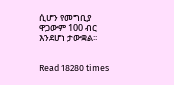ሲሆን የመግቢያ ዋጋውም 100 ብር እንደሆነ ታውቋል፡፡


Read 18280 times